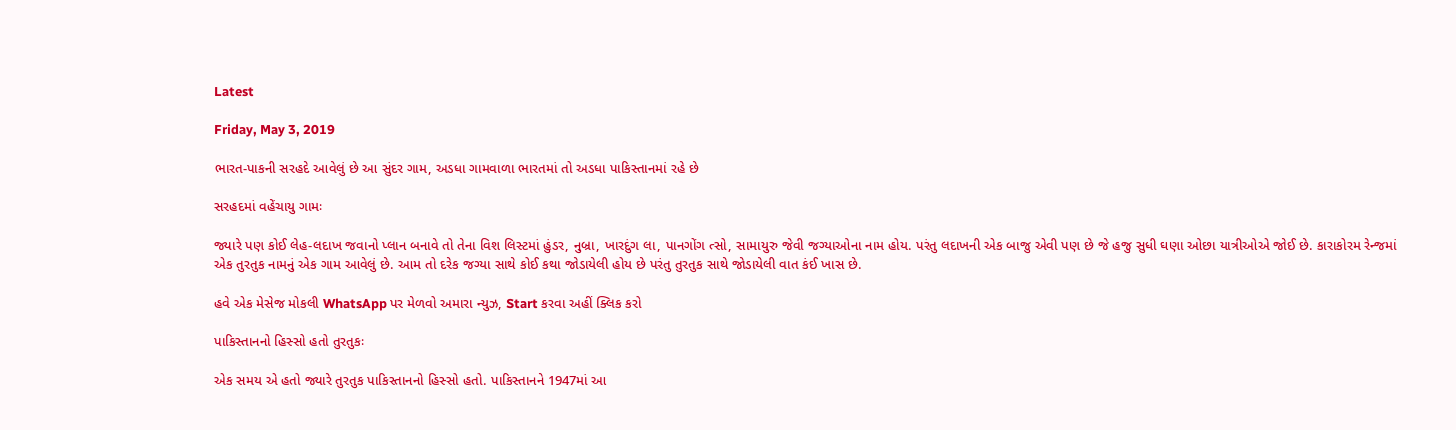Latest

Friday, May 3, 2019

ભારત-પાકની સરહદે આવેલું છે આ સુંદર ગામ, અડધા ગામવાળા ભારતમાં તો અડધા પાકિસ્તાનમાં રહે છે

સરહદમાં વહેંચાયુ ગામઃ

જ્યારે પણ કોઈ લેહ-લદાખ જવાનો પ્લાન બનાવે તો તેના વિશ લિસ્ટમાં હુંડર, નુબ્રા, ખારદુંગ લા, પાનગોંગ ત્સો, સામાયુરુ જેવી જગ્યાઓના નામ હોય. પરંતુ લદાખની એક બાજુ એવી પણ છે જે હજુ સુધી ઘણા ઓછા યાત્રીઓએ જોઈ છે. કારાકોરમ રેન્જમાં એક તુરતુક નામનું એક ગામ આવેલું છે. આમ તો દરેક જગ્યા સાથે કોઈ કથા જોડાયેલી હોય છે પરંતુ તુરતુક સાથે જોડાયેલી વાત કંઈ ખાસ છે.

હવે એક મેસેજ મોકલી WhatsApp પર મેળવો અમારા ન્યુઝ, Start કરવા અહીં ક્લિક કરો

પાકિસ્તાનનો હિસ્સો હતો તુરતુકઃ

એક સમય એ હતો જ્યારે તુરતુક પાકિસ્તાનનો હિસ્સો હતો. પાકિસ્તાનને 1947માં આ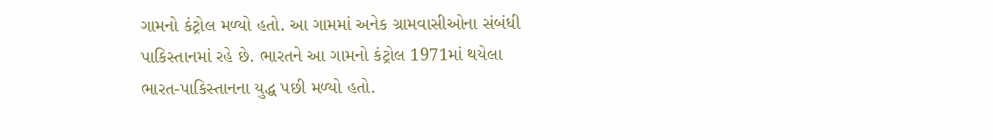ગામનો કંટ્રોલ મળ્યો હતો. આ ગામમાં અનેક ગ્રામવાસીઓના સંબંધી પાકિસ્તાનમાં રહે છે. ભારતને આ ગામનો કંટ્રોલ 1971માં થયેલા ભારત-પાકિસ્તાનના યુદ્ધ પછી મળ્યો હતો.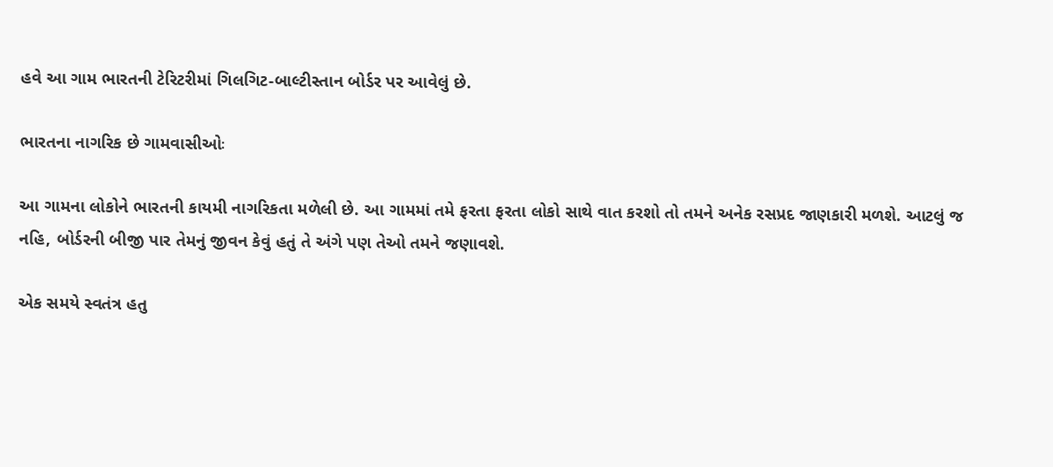હવે આ ગામ ભારતની ટેરિટરીમાં ગિલગિટ-બાલ્ટીસ્તાન બોર્ડર પર આવેલું છે.

ભારતના નાગરિક છે ગામવાસીઓઃ

આ ગામના લોકોને ભારતની કાયમી નાગરિકતા મળેલી છે. આ ગામમાં તમે ફરતા ફરતા લોકો સાથે વાત કરશો તો તમને અનેક રસપ્રદ જાણકારી મળશે. આટલું જ નહિ, બોર્ડરની બીજી પાર તેમનું જીવન કેવું હતું તે અંગે પણ તેઓ તમને જણાવશે.

એક સમયે સ્વતંત્ર હતુ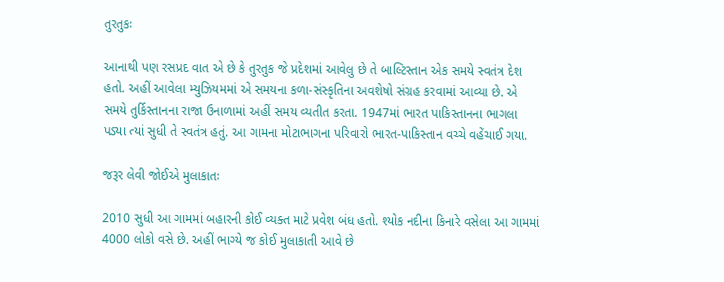તુરતુકઃ

આનાથી પણ રસપ્રદ વાત એ છે કે તુરતુક જે પ્રદેશમાં આવેલુ છે તે બાલ્ટિસ્તાન એક સમયે સ્વતંત્ર દેશ હતો. અહીં આવેલા મ્યુઝિયમમાં એ સમયના કળા-સંસ્કૃતિના અવશેષો સંગ્રહ કરવામાં આવ્યા છે. એ સમયે તુર્કિસ્તાનના રાજા ઉનાળામાં અહીં સમય વ્યતીત કરતા. 1947માં ભારત પાકિસ્તાનના ભાગલા પડ્યા ત્યાં સુધી તે સ્વતંત્ર હતું. આ ગામના મોટાભાગના પરિવારો ભારત-પાકિસ્તાન વચ્ચે વહેંચાઈ ગયા.

જરૂર લેવી જોઈએ મુલાકાતઃ

2010 સુધી આ ગામમાં બહારની કોઈ વ્યક્ત માટે પ્રવેશ બંધ હતો. શ્યોક નદીના કિનારે વસેલા આ ગામમાં 4000 લોકો વસે છે. અહીં ભાગ્યે જ કોઈ મુલાકાતી આવે છે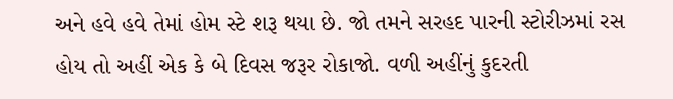અને હવે હવે તેમાં હોમ સ્ટે શરૂ થયા છે. જો તમને સરહદ પારની સ્ટોરીઝમાં રસ હોય તો અહીં એક કે બે દિવસ જરૂર રોકાજો. વળી અહીંનું કુદરતી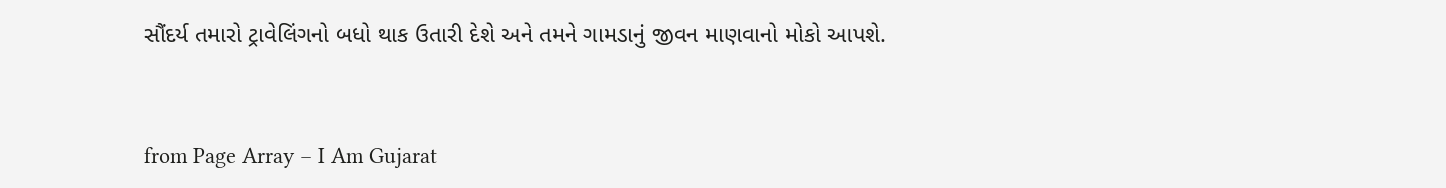સૌંદર્ય તમારો ટ્રાવેલિંગનો બધો થાક ઉતારી દેશે અને તમને ગામડાનું જીવન માણવાનો મોકો આપશે.



from Page Array – I Am Gujarat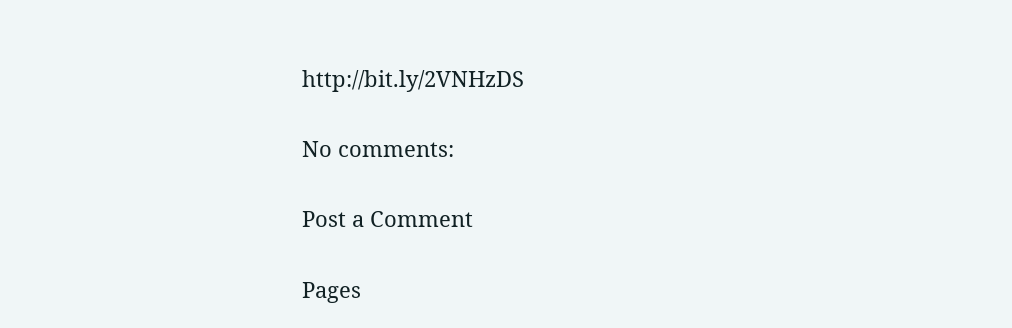http://bit.ly/2VNHzDS

No comments:

Post a Comment

Pages